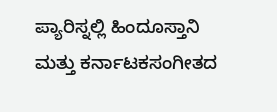ಪ್ಯಾರಿಸ್ನಲ್ಲಿ ಹಿಂದೂಸ್ತಾನಿ ಮತ್ತು ಕರ್ನಾಟಕಸಂಗೀತದ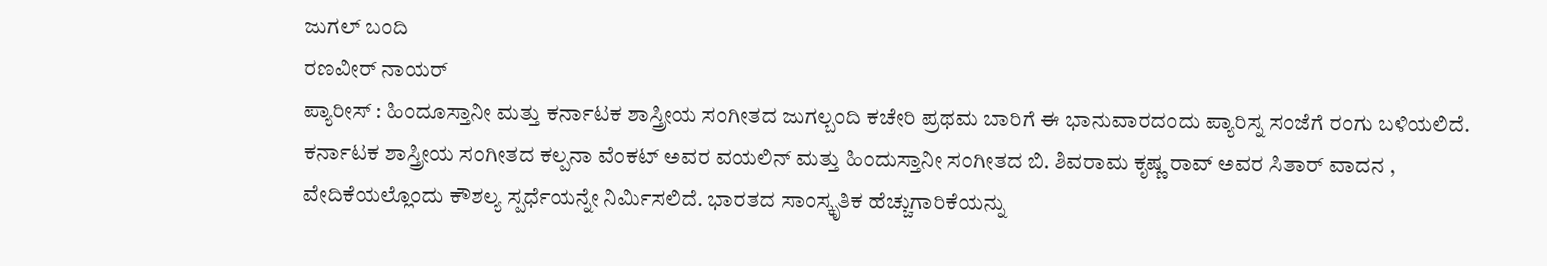ಜುಗಲ್ ಬಂದಿ
ರಣವೀರ್ ನಾಯರ್
ಪ್ಯಾರೀಸ್ : ಹಿಂದೂಸ್ತಾನೀ ಮತ್ತು ಕರ್ನಾಟಕ ಶಾಸ್ತ್ರೀಯ ಸಂಗೀತದ ಜುಗಲ್ಬಂದಿ ಕಚೇರಿ ಪ್ರಥಮ ಬಾರಿಗೆ ಈ ಭಾನುವಾರದಂದು ಪ್ಯಾರಿಸ್ನ ಸಂಜೆಗೆ ರಂಗು ಬಳಿಯಲಿದೆ.
ಕರ್ನಾಟಕ ಶಾಸ್ತ್ರೀಯ ಸಂಗೀತದ ಕಲ್ಪನಾ ವೆಂಕಟ್ ಅವರ ವಯಲಿನ್ ಮತ್ತು ಹಿಂದುಸ್ತಾನೀ ಸಂಗೀತದ ಬಿ. ಶಿವರಾಮ ಕೃಷ್ಣ ರಾವ್ ಅವರ ಸಿತಾರ್ ವಾದನ , ವೇದಿಕೆಯಲ್ಲೊಂದು ಕೌಶಲ್ಯ ಸ್ಪರ್ಧೆಯನ್ನೇ ನಿರ್ಮಿಸಲಿದೆ. ಭಾರತದ ಸಾಂಸ್ಕೃತಿಕ ಹೆಚ್ಚುಗಾರಿಕೆಯನ್ನು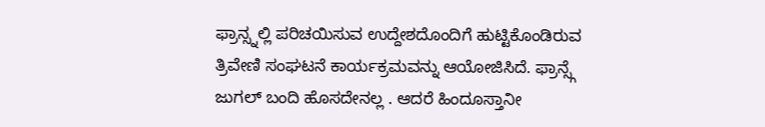ಫ್ರಾನ್ಸ್ನಲ್ಲಿ ಪರಿಚಯಿಸುವ ಉದ್ದೇಶದೊಂದಿಗೆ ಹುಟ್ಟಿಕೊಂಡಿರುವ ತ್ರಿವೇಣಿ ಸಂಘಟನೆ ಕಾರ್ಯಕ್ರಮವನ್ನು ಆಯೋಜಿಸಿದೆ. ಫ್ರಾನ್ಸ್ಗೆ ಜುಗಲ್ ಬಂದಿ ಹೊಸದೇನಲ್ಲ . ಆದರೆ ಹಿಂದೂಸ್ತಾನೀ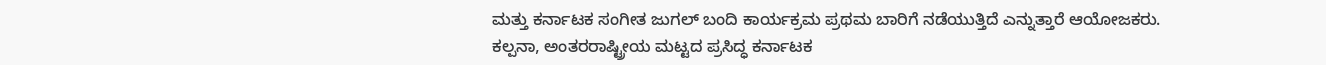ಮತ್ತು ಕರ್ನಾಟಕ ಸಂಗೀತ ಜುಗಲ್ ಬಂದಿ ಕಾರ್ಯಕ್ರಮ ಪ್ರಥಮ ಬಾರಿಗೆ ನಡೆಯುತ್ತಿದೆ ಎನ್ನುತ್ತಾರೆ ಆಯೋಜಕರು.
ಕಲ್ಪನಾ, ಅಂತರರಾಷ್ಟ್ರೀಯ ಮಟ್ಟದ ಪ್ರಸಿದ್ಧ ಕರ್ನಾಟಕ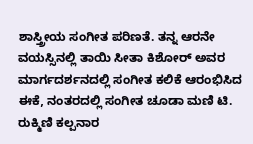ಶಾಸ್ತ್ರೀಯ ಸಂಗೀತ ಪರಿಣತೆ. ತನ್ನ ಆರನೇ ವಯಸ್ಸಿನಲ್ಲಿ ತಾಯಿ ಸೀತಾ ಕಿಶೋರ್ ಅವರ ಮಾರ್ಗದರ್ಶನದಲ್ಲಿ ಸಂಗೀತ ಕಲಿಕೆ ಆರಂಭಿಸಿದ ಈಕೆ, ನಂತರದಲ್ಲಿ ಸಂಗೀತ ಚೂಡಾ ಮಣಿ ಟಿ. ರುಕ್ಮಿಣಿ ಕಲ್ಪನಾರ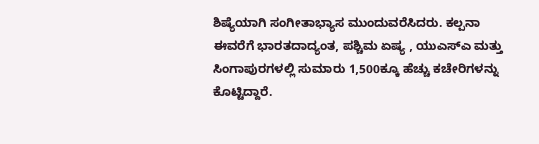ಶಿಷ್ಯೆಯಾಗಿ ಸಂಗೀತಾಭ್ಯಾಸ ಮುಂದುವರೆಸಿದರು. ಕಲ್ಪನಾ ಈವರೆಗೆ ಭಾರತದಾದ್ಯಂತ, ಪಶ್ಚಿಮ ಏಷ್ಯ , ಯುಎಸ್ಎ ಮತ್ತು ಸಿಂಗಾಪುರಗಳಲ್ಲಿ ಸುಮಾರು 1,500ಕ್ಕೂ ಹೆಚ್ಚು ಕಚೇರಿಗಳನ್ನು ಕೊಟ್ಟಿದ್ದಾರೆ.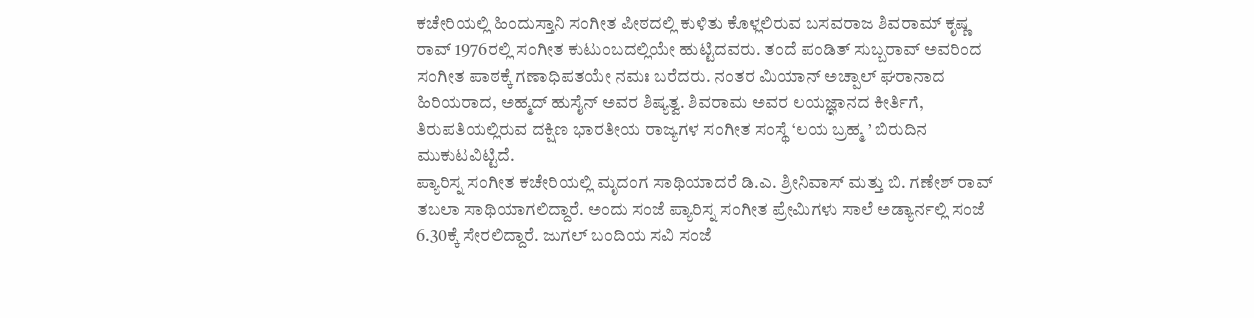ಕಚೇರಿಯಲ್ಲಿ ಹಿಂದುಸ್ತಾನಿ ಸಂಗೀತ ಪೀಠದಲ್ಲಿ ಕುಳಿತು ಕೊಳ್ಲಲಿರುವ ಬಸವರಾಜ ಶಿವರಾಮ್ ಕೃಷ್ಣ ರಾವ್ 1976ರಲ್ಲಿ ಸಂಗೀತ ಕುಟುಂಬದಲ್ಲಿಯೇ ಹುಟ್ಟಿದವರು. ತಂದೆ ಪಂಡಿತ್ ಸುಬ್ಬರಾವ್ ಅವರಿಂದ ಸಂಗೀತ ಪಾಠಕ್ಕೆ ಗಣಾಧಿಪತಯೇ ನಮಃ ಬರೆದರು. ನಂತರ ಮಿಯಾನ್ ಅಚ್ಪಾಲ್ ಘರಾನಾದ ಹಿರಿಯರಾದ, ಅಹ್ಮದ್ ಹುಸೈನ್ ಅವರ ಶಿಷ್ಯತ್ವ. ಶಿವರಾಮ ಅವರ ಲಯಜ್ಞಾನದ ಕೀರ್ತಿಗೆ, ತಿರುಪತಿಯಲ್ಲಿರುವ ದಕ್ಷಿಣ ಭಾರತೀಯ ರಾಜ್ಯಗಳ ಸಂಗೀತ ಸಂಸ್ಥೆ ‘ಲಯ ಬ್ರಹ್ಮ ’ ಬಿರುದಿನ ಮುಕುಟವಿಟ್ಟಿದೆ.
ಪ್ಯಾರಿಸ್ನ ಸಂಗೀತ ಕಚೇರಿಯಲ್ಲಿ ಮೃದಂಗ ಸಾಥಿಯಾದರೆ ಡಿ.ಎ. ಶ್ರೀನಿವಾಸ್ ಮತ್ತು ಬಿ. ಗಣೇಶ್ ರಾವ್ ತಬಲಾ ಸಾಥಿಯಾಗಲಿದ್ದಾರೆ. ಅಂದು ಸಂಜೆ ಪ್ಯಾರಿಸ್ನ ಸಂಗೀತ ಪ್ರೇಮಿಗಳು ಸಾಲೆ ಅಡ್ಯಾರ್ನಲ್ಲಿ ಸಂಜೆ 6.30ಕ್ಕೆ ಸೇರಲಿದ್ದಾರೆ. ಜುಗಲ್ ಬಂದಿಯ ಸವಿ ಸಂಜೆ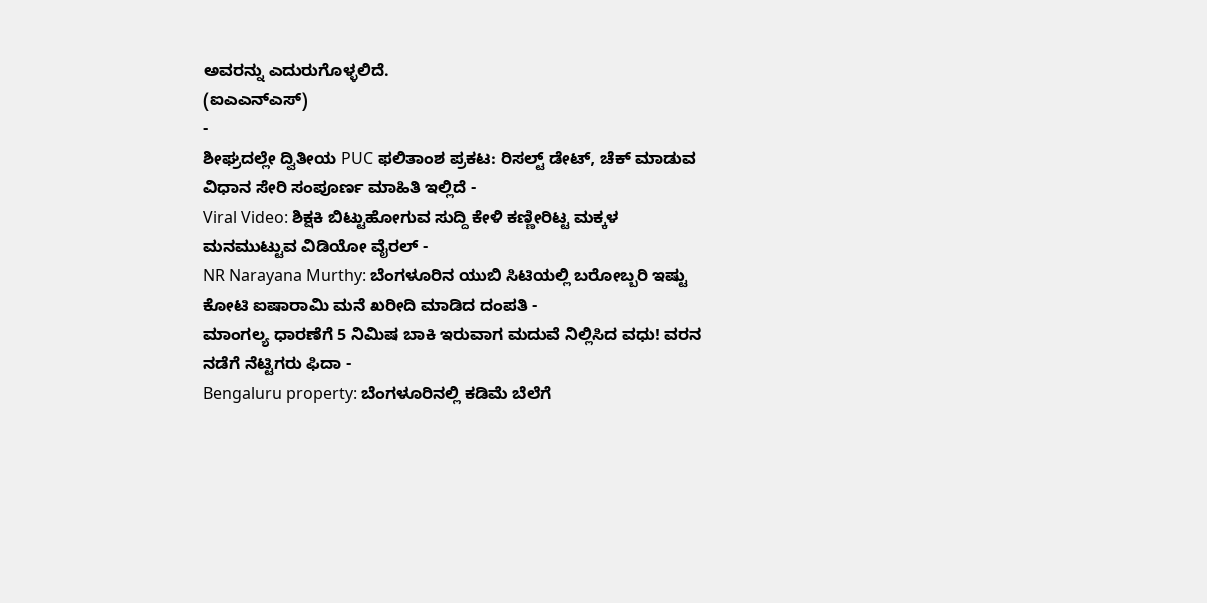ಅವರನ್ನು ಎದುರುಗೊಳ್ಳಲಿದೆ.
(ಐಎಎನ್ಎಸ್)
-
ಶೀಘ್ರದಲ್ಲೇ ದ್ವಿತೀಯ PUC ಫಲಿತಾಂಶ ಪ್ರಕಟ: ರಿಸಲ್ಟ್ ಡೇಟ್, ಚೆಕ್ ಮಾಡುವ ವಿಧಾನ ಸೇರಿ ಸಂಪೂರ್ಣ ಮಾಹಿತಿ ಇಲ್ಲಿದೆ -
Viral Video: ಶಿಕ್ಷಕಿ ಬಿಟ್ಟುಹೋಗುವ ಸುದ್ದಿ ಕೇಳಿ ಕಣ್ಣೀರಿಟ್ಟ ಮಕ್ಕಳ ಮನಮುಟ್ಟುವ ವಿಡಿಯೋ ವೈರಲ್ -
NR Narayana Murthy: ಬೆಂಗಳೂರಿನ ಯುಬಿ ಸಿಟಿಯಲ್ಲಿ ಬರೋಬ್ಬರಿ ಇಷ್ಟು ಕೋಟಿ ಐಷಾರಾಮಿ ಮನೆ ಖರೀದಿ ಮಾಡಿದ ದಂಪತಿ -
ಮಾಂಗಲ್ಯ ಧಾರಣೆಗೆ 5 ನಿಮಿಷ ಬಾಕಿ ಇರುವಾಗ ಮದುವೆ ನಿಲ್ಲಿಸಿದ ವಧು! ವರನ ನಡೆಗೆ ನೆಟ್ಟಿಗರು ಫಿದಾ -
Bengaluru property: ಬೆಂಗಳೂರಿನಲ್ಲಿ ಕಡಿಮೆ ಬೆಲೆಗೆ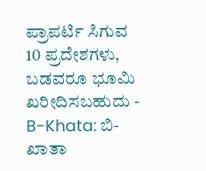ಪ್ರಾಪರ್ಟಿ ಸಿಗುವ 10 ಪ್ರದೇಶಗಳು, ಬಡವರೂ ಭೂಮಿ ಖರೀದಿಸಬಹುದು -
B-Khata: ಬಿ-ಖಾತಾ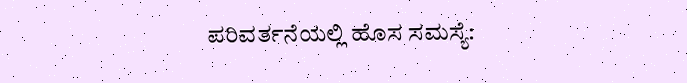ಪರಿವರ್ತನೆಯಲ್ಲಿ ಹೊಸ ಸಮಸ್ಯೆ: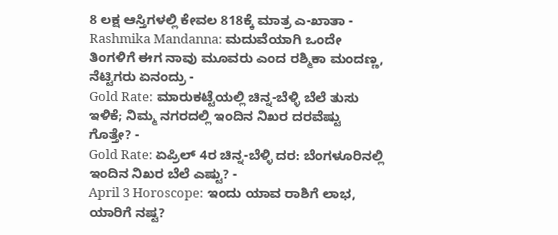8 ಲಕ್ಷ ಆಸ್ತಿಗಳಲ್ಲಿ ಕೇವಲ 818ಕ್ಕೆ ಮಾತ್ರ ಎ-ಖಾತಾ -
Rashmika Mandanna: ಮದುವೆಯಾಗಿ ಒಂದೇ ತಿಂಗಳಿಗೆ ಈಗ ನಾವು ಮೂವರು ಎಂದ ರಶ್ಮಿಕಾ ಮಂದಣ್ಣ, ನೆಟ್ಟಿಗರು ಏನಂದ್ರು -
Gold Rate: ಮಾರುಕಟ್ಟೆಯಲ್ಲಿ ಚಿನ್ನ-ಬೆಳ್ಳಿ ಬೆಲೆ ತುಸು ಇಳಿಕೆ; ನಿಮ್ಮ ನಗರದಲ್ಲಿ ಇಂದಿನ ನಿಖರ ದರವೆಷ್ಟು ಗೊತ್ತೇ? -
Gold Rate: ಏಪ್ರಿಲ್ 4ರ ಚಿನ್ನ-ಬೆಳ್ಳಿ ದರ: ಬೆಂಗಳೂರಿನಲ್ಲಿ ಇಂದಿನ ನಿಖರ ಬೆಲೆ ಎಷ್ಟು? -
April 3 Horoscope: ಇಂದು ಯಾವ ರಾಶಿಗೆ ಲಾಭ, ಯಾರಿಗೆ ನಷ್ಟ?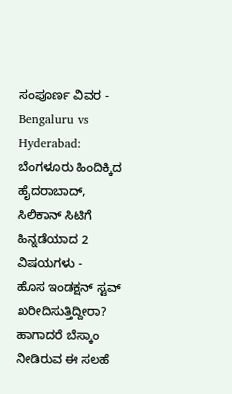ಸಂಪೂರ್ಣ ವಿವರ -
Bengaluru vs Hyderabad: ಬೆಂಗಳೂರು ಹಿಂದಿಕ್ಕಿದ ಹೈದರಾಬಾದ್, ಸಿಲಿಕಾನ್ ಸಿಟಿಗೆ ಹಿನ್ನಡೆಯಾದ 2 ವಿಷಯಗಳು -
ಹೊಸ ಇಂಡಕ್ಷನ್ ಸ್ಟವ್ ಖರೀದಿಸುತ್ತಿದ್ದೀರಾ? ಹಾಗಾದರೆ ಬೆಸ್ಕಾಂ ನೀಡಿರುವ ಈ ಸಲಹೆ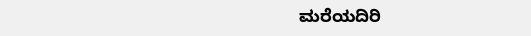ಮರೆಯದಿರಿ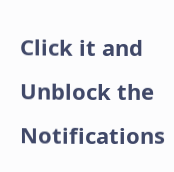Click it and Unblock the Notifications